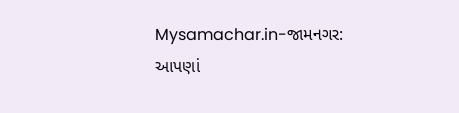Mysamachar.in-જામનગર:
આપણાં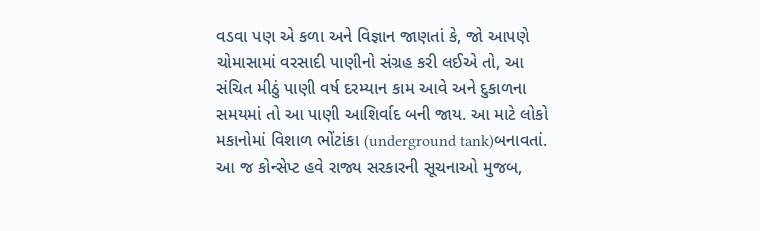વડવા પણ એ કળા અને વિજ્ઞાન જાણતાં કે, જો આપણે ચોમાસામાં વરસાદી પાણીનો સંગ્રહ કરી લઈએ તો, આ સંચિત મીઠું પાણી વર્ષ દરમ્યાન કામ આવે અને દુકાળના સમયમાં તો આ પાણી આશિર્વાદ બની જાય. આ માટે લોકો મકાનોમાં વિશાળ ભોંટાંકા (underground tank)બનાવતાં.
આ જ કોન્સેપ્ટ હવે રાજ્ય સરકારની સૂચનાઓ મુજબ,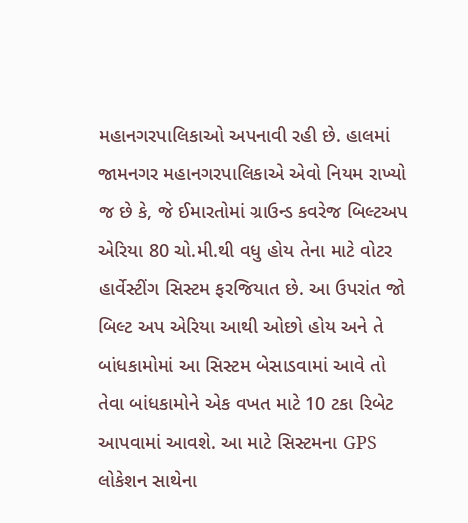મહાનગરપાલિકાઓ અપનાવી રહી છે. હાલમાં જામનગર મહાનગરપાલિકાએ એવો નિયમ રાખ્યો જ છે કે, જે ઈમારતોમાં ગ્રાઉન્ડ કવરેજ બિલ્ટઅપ એરિયા 80 ચો.મી.થી વધુ હોય તેના માટે વોટર હાર્વેસ્ટીંગ સિસ્ટમ ફરજિયાત છે. આ ઉપરાંત જો બિલ્ટ અપ એરિયા આથી ઓછો હોય અને તે બાંધકામોમાં આ સિસ્ટમ બેસાડવામાં આવે તો તેવા બાંધકામોને એક વખત માટે 10 ટકા રિબેટ આપવામાં આવશે. આ માટે સિસ્ટમના GPS લોકેશન સાથેના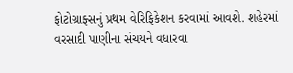ફોટોગ્રાફ્સનું પ્રથમ વેરિફિકેશન કરવામાં આવશે. શહેરમાં વરસાદી પાણીના સંચયને વધારવા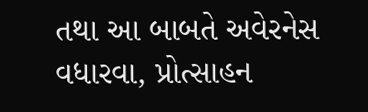તથા આ બાબતે અવેરનેસ વધારવા, પ્રોત્સાહન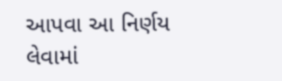આપવા આ નિર્ણય લેવામાં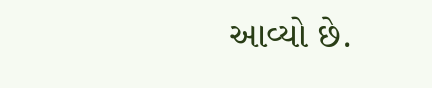આવ્યો છે.